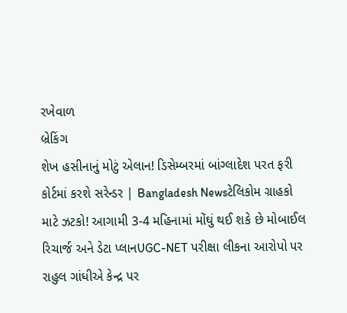રખેવાળ
બ્રેકિંગ
શેખ હસીનાનું મોટું એલાન! ડિસેમ્બરમાં બાંગ્લાદેશ પરત ફરી કોર્ટમાં કરશે સરેન્ડર | Bangladesh Newsટેલિકોમ ગ્રાહકો માટે ઝટકો! આગામી 3-4 મહિનામાં મોંઘું થઈ શકે છે મોબાઈલ રિચાર્જ અને ડેટા પ્લાનUGC-NET પરીક્ષા લીકના આરોપો પર રાહુલ ગાંધીએ કેન્દ્ર પર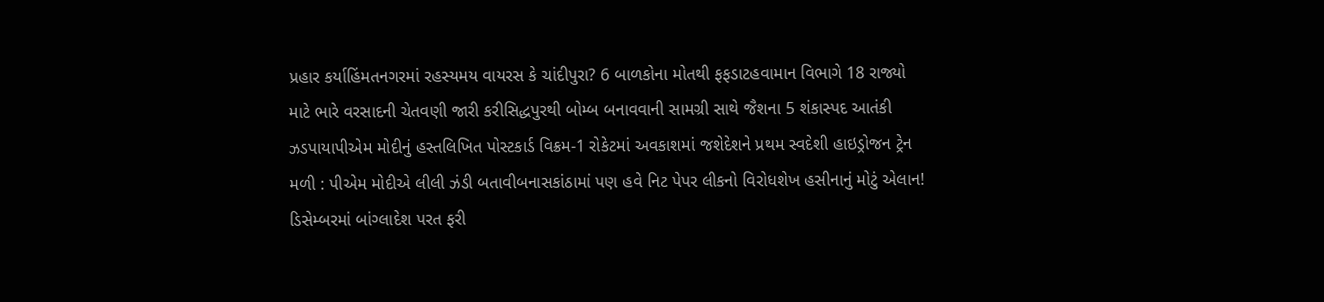પ્રહાર કર્યાહિંમતનગરમાં રહસ્યમય વાયરસ કે ચાંદીપુરા? 6 બાળકોના મોતથી ફફડાટહવામાન વિભાગે 18 રાજ્યો માટે ભારે વરસાદની ચેતવણી જારી કરીસિદ્ધપુરથી બોમ્બ બનાવવાની સામગ્રી સાથે જૈશના 5 શંકાસ્પદ આતંકી ઝડપાયાપીએમ મોદીનું હસ્તલિખિત પોસ્ટકાર્ડ વિક્રમ-1 રોકેટમાં અવકાશમાં જશેદેશને પ્રથમ સ્વદેશી હાઇડ્રોજન ટ્રેન મળી : પીએમ મોદીએ લીલી ઝંડી બતાવીબનાસકાંઠામાં પણ હવે નિટ પેપર લીકનો વિરોધશેખ હસીનાનું મોટું એલાન! ડિસેમ્બરમાં બાંગ્લાદેશ પરત ફરી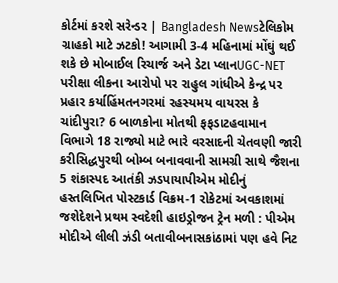કોર્ટમાં કરશે સરેન્ડર | Bangladesh Newsટેલિકોમ ગ્રાહકો માટે ઝટકો! આગામી 3-4 મહિનામાં મોંઘું થઈ શકે છે મોબાઈલ રિચાર્જ અને ડેટા પ્લાનUGC-NET પરીક્ષા લીકના આરોપો પર રાહુલ ગાંધીએ કેન્દ્ર પર પ્રહાર કર્યાહિંમતનગરમાં રહસ્યમય વાયરસ કે ચાંદીપુરા? 6 બાળકોના મોતથી ફફડાટહવામાન વિભાગે 18 રાજ્યો માટે ભારે વરસાદની ચેતવણી જારી કરીસિદ્ધપુરથી બોમ્બ બનાવવાની સામગ્રી સાથે જૈશના 5 શંકાસ્પદ આતંકી ઝડપાયાપીએમ મોદીનું હસ્તલિખિત પોસ્ટકાર્ડ વિક્રમ-1 રોકેટમાં અવકાશમાં જશેદેશને પ્રથમ સ્વદેશી હાઇડ્રોજન ટ્રેન મળી : પીએમ મોદીએ લીલી ઝંડી બતાવીબનાસકાંઠામાં પણ હવે નિટ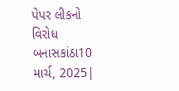પેપર લીકનો વિરોધ
બનાસકાંઠા10 માર્ચ, 2025|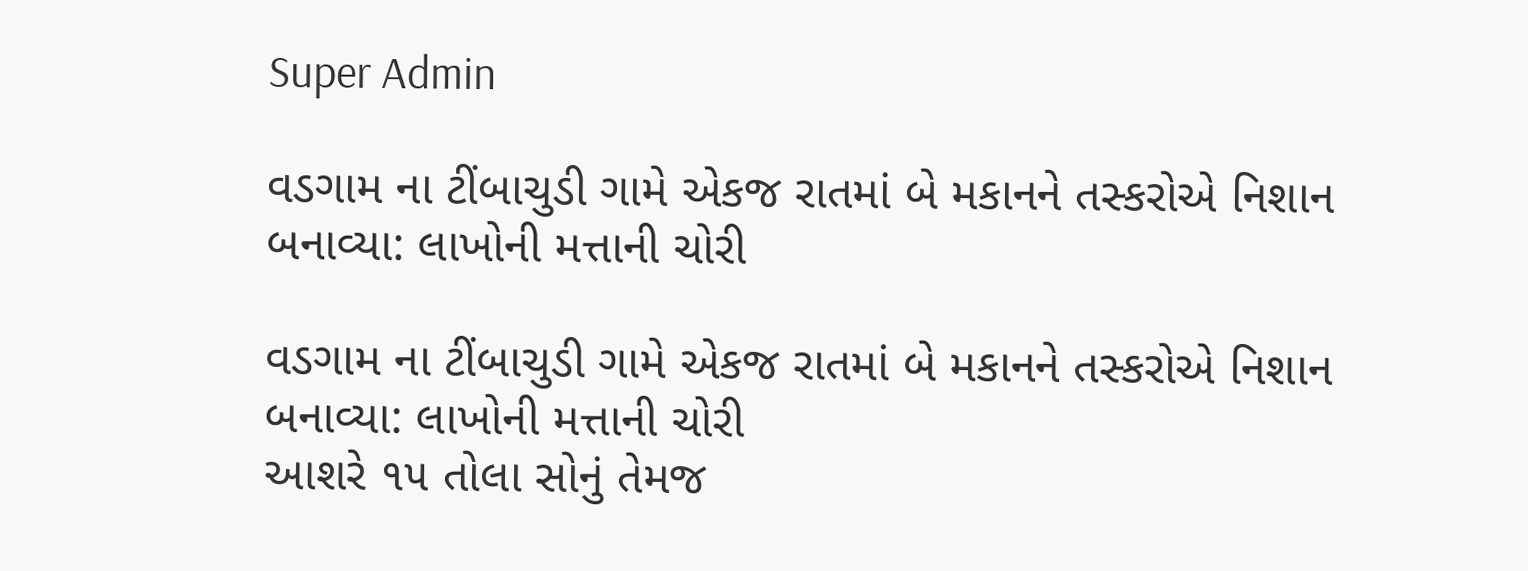Super Admin

વડગામ ના ટીંબાચુડી ગામે એકજ રાતમાં બે મકાનને તસ્કરોએ નિશાન બનાવ્યા: લાખોની મત્તાની ચોરી

વડગામ ના ટીંબાચુડી ગામે એકજ રાતમાં બે મકાનને તસ્કરોએ નિશાન બનાવ્યા: લાખોની મત્તાની ચોરી
આશરે ૧૫ તોલા સોનું તેમજ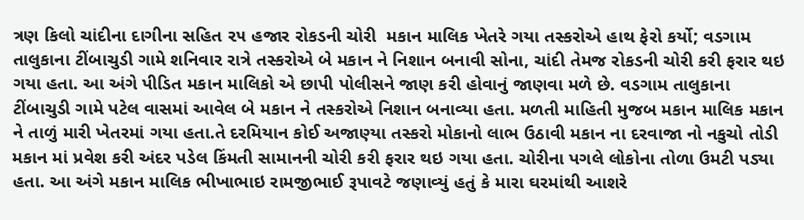ત્રણ કિલો ચાંદીના દાગીના સહિત ૨૫ હજાર રોકડની ચોરી  મકાન માલિક ખેતરે ગયા તસ્કરોએ હાથ ફેરો કર્યો; વડગામ તાલુકાના ટીંબાચુડી ગામે શનિવાર રાત્રે તસ્કરોએ બે મકાન ને નિશાન બનાવી સોના, ચાંદી તેમજ રોકડની ચોરી કરી ફરાર થઇ ગયા હતા. આ અંગે પીડિત મકાન માલિકો એ છાપી પોલીસને જાણ કરી હોવાનું જાણવા મળે છે. વડગામ તાલુકાના ટીંબાચુડી ગામે પટેલ વાસમાં આવેલ બે મકાન ને તસ્કરોએ નિશાન બનાવ્યા હતા. મળતી માહિતી મુજબ મકાન માલિક મકાન ને તાળું મારી ખેતરમાં ગયા હતા.તે દરમિયાન કોઈ અજાણ્યા તસ્કરો મોકાનો લાભ ઉઠાવી મકાન ના દરવાજા નો નકુચો તોડી મકાન માં પ્રવેશ કરી અંદર પડેલ કિંમતી સામાનની ચોરી કરી ફરાર થઇ ગયા હતા. ચોરીના પગલે લોકોના તોળા ઉમટી પડ્યા હતા. આ અંગે મકાન માલિક ભીખાભાઇ રામજીભાઈ રૂપાવટે જણાવ્યું હતું કે મારા ઘરમાંથી આશરે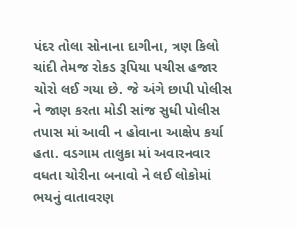પંદર તોલા સોનાના દાગીના, ત્રણ કિલો ચાંદી તેમજ રોકડ રૂપિયા પચીસ હજાર ચોરો લઈ ગયા છે. જે અંગે છાપી પોલીસ ને જાણ કરતા મોડી સાંજ સુધી પોલીસ તપાસ માં આવી ન હોવાના આક્ષેપ કર્યા હતા. વડગામ તાલુકા માં અવારનવાર વધતા ચોરીના બનાવો ને લઈ લોકોમાં ભયનું વાતાવરણ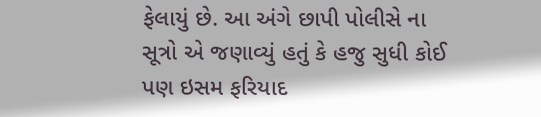ફેલાયું છે. આ અંગે છાપી પોલીસે ના સૂત્રો એ જણાવ્યું હતું કે હજુ સુધી કોઈ પણ ઇસમ ફરિયાદ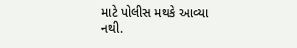માટે પોલીસ મથકે આવ્યા નથી.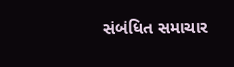સંબંધિત સમાચાર